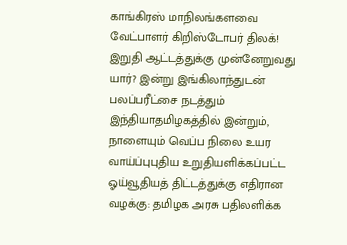காங்கிரஸ் மாநிலங்களவை வேட்பாளர் கிறிஸ்டோபர் திலக்! இறுதி ஆட்டத்துக்கு முன்னேறுவது யார்? இன்று இங்கிலாந்துடன் பலப்பரீட்சை நடத்தும் இந்தியாதமிழகத்தில் இன்றும், நாளையும் வெப்ப நிலை உயர வாய்ப்புபுதிய உறுதியளிக்கப்பட்ட ஓய்வூதியத் திட்டத்துக்கு எதிரான வழக்கு: தமிழக அரசு பதிலளிக்க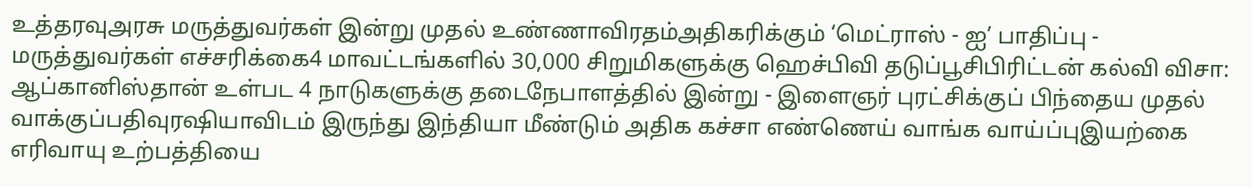உத்தரவுஅரசு மருத்துவர்கள் இன்று முதல் உண்ணாவிரதம்அதிகரிக்கும் ‘மெட்ராஸ் - ஐ’ பாதிப்பு - மருத்துவர்கள் எச்சரிக்கை4 மாவட்டங்களில் 30,000 சிறுமிகளுக்கு ஹெச்பிவி தடுப்பூசிபிரிட்டன் கல்வி விசா: ஆப்கானிஸ்தான் உள்பட 4 நாடுகளுக்கு தடைநேபாளத்தில் இன்று - இளைஞர் புரட்சிக்குப் பிந்தைய முதல் வாக்குப்பதிவுரஷியாவிடம் இருந்து இந்தியா மீண்டும் அதிக கச்சா எண்ணெய் வாங்க வாய்ப்புஇயற்கை எரிவாயு உற்பத்தியை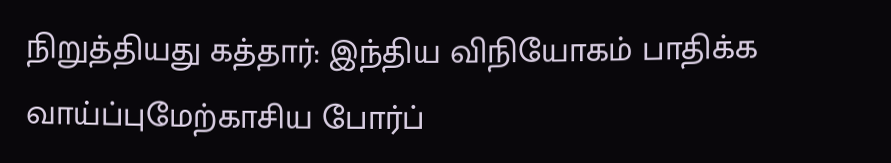நிறுத்தியது கத்தார்: இந்திய விநியோகம் பாதிக்க வாய்ப்புமேற்காசிய போர்ப்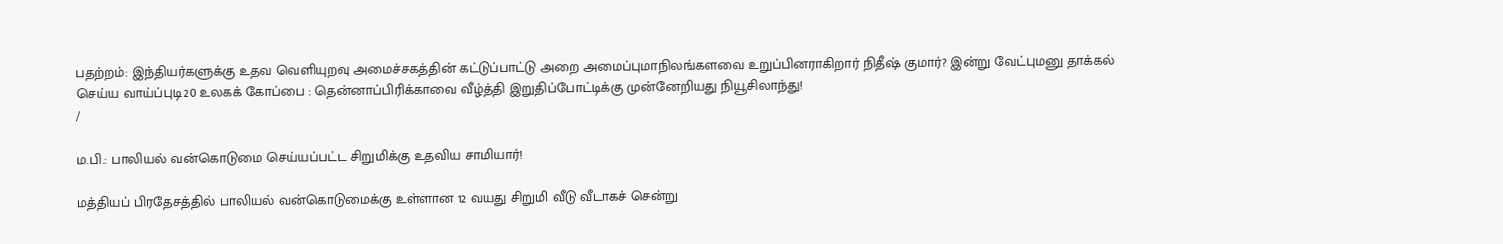பதற்றம்: இந்தியர்களுக்கு உதவ வெளியுறவு அமைச்சகத்தின் கட்டுப்பாட்டு அறை அமைப்புமாநிலங்களவை உறுப்பினராகிறார் நிதீஷ் குமார்? இன்று வேட்புமனு தாக்கல் செய்ய வாய்ப்புடி20 உலகக் கோப்பை : தென்னாப்பிரிக்காவை வீழ்த்தி இறுதிப்போட்டிக்கு முன்னேறியது நியூசிலாந்து!
/

ம.பி.: பாலியல் வன்கொடுமை செய்யப்பட்ட சிறுமிக்கு உதவிய சாமியார்!

மத்தியப் பிரதேசத்தில் பாலியல் வன்கொடுமைக்கு உள்ளான 12 வயது சிறுமி வீடு வீடாகச் சென்று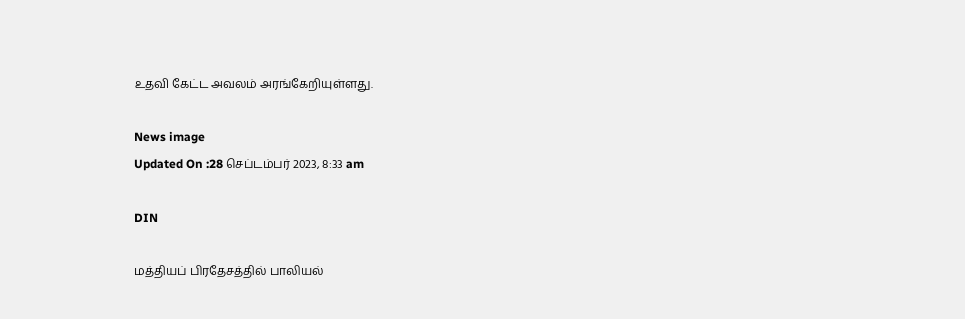உதவி கேட்ட அவலம் அரங்கேறியுள்ளது.

News image
Updated On :28 செப்டம்பர் 2023, 8:33 am

DIN

மத்தியப் பிரதேசத்தில் பாலியல்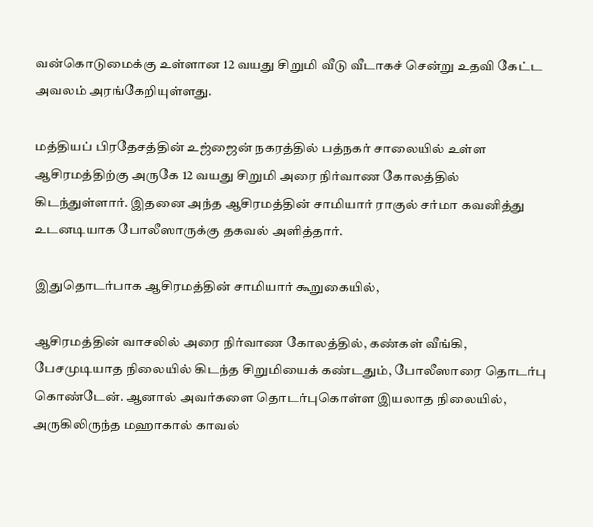வன்கொடுமைக்கு உள்ளான 12 வயது சிறுமி வீடு வீடாகச் சென்று உதவி கேட்ட அவலம் அரங்கேறியுள்ளது.

மத்தியப் பிரதேசத்தின் உஜ்ஜைன் நகரத்தில் பத்நகர் சாலையில் உள்ள ஆசிரமத்திற்கு அருகே 12 வயது சிறுமி அரை நிர்வாண கோலத்தில் கிடந்துள்ளார். இதனை அந்த ஆசிரமத்தின் சாமியார் ராகுல் சர்மா கவனித்து உடனடியாக போலீஸாருக்கு தகவல் அளித்தார்.

இதுதொடர்பாக ஆசிரமத்தின் சாமியார் கூறுகையில்,

ஆசிரமத்தின் வாசலில் அரை நிர்வாண கோலத்தில், கண்கள் வீங்கி, பேசமுடியாத நிலையில் கிடந்த சிறுமியைக் கண்டதும், போலீஸாரை தொடர்பு கொண்டேன். ஆனால் அவர்களை தொடர்புகொள்ள இயலாத நிலையில், அருகிலிருந்த மஹாகால் காவல்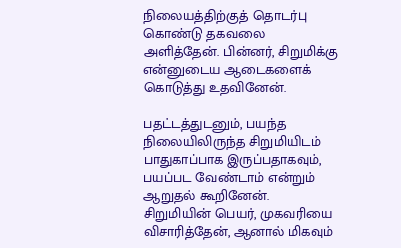நிலையத்திற்குத் தொடர்பு கொண்டு தகவலை அளித்தேன். பின்னர், சிறுமிக்கு என்னுடைய ஆடைகளைக் கொடுத்து உதவினேன்.

பதட்டத்துடனும், பயந்த நிலையிலிருந்த சிறுமியிடம் பாதுகாப்பாக இருப்பதாகவும், பயப்பட வேண்டாம் என்றும் ஆறுதல் கூறினேன். சிறுமியின் பெயர், முகவரியை விசாரித்தேன், ஆனால் மிகவும்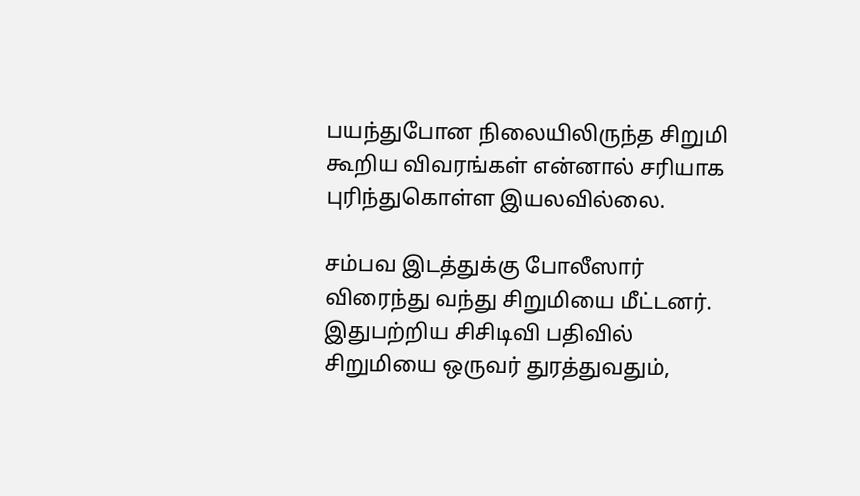பயந்துபோன நிலையிலிருந்த சிறுமி கூறிய விவரங்கள் என்னால் சரியாக புரிந்துகொள்ள இயலவில்லை.

சம்பவ இடத்துக்கு போலீஸார் விரைந்து வந்து சிறுமியை மீட்டனர். இதுபற்றிய சிசிடிவி பதிவில் சிறுமியை ஒருவர் துரத்துவதும்,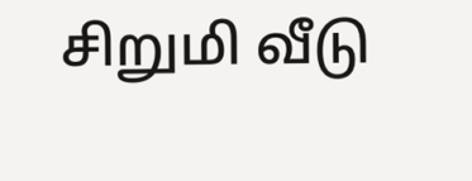சிறுமி வீடு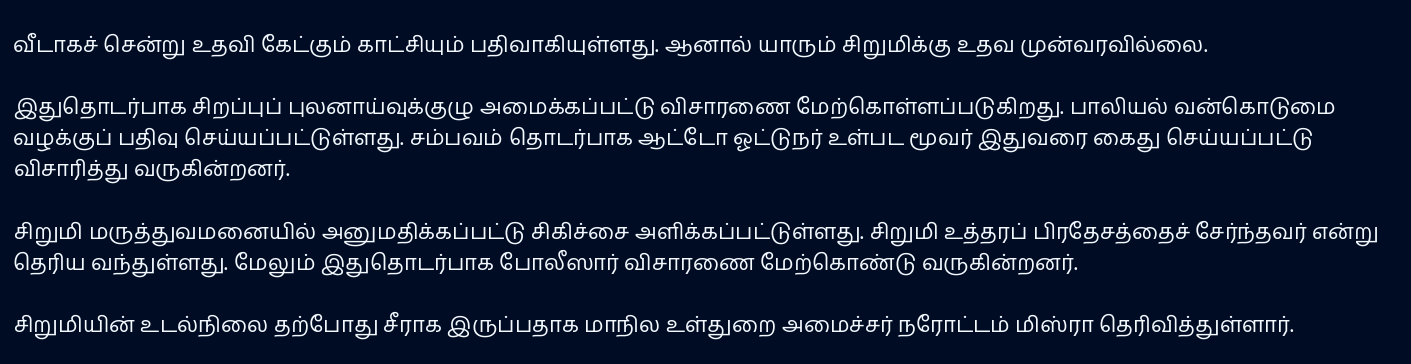வீடாகச் சென்று உதவி கேட்கும் காட்சியும் பதிவாகியுள்ளது. ஆனால் யாரும் சிறுமிக்கு உதவ முன்வரவில்லை.

இதுதொடர்பாக சிறப்புப் புலனாய்வுக்குழு அமைக்கப்பட்டு விசாரணை மேற்கொள்ளப்படுகிறது. பாலியல் வன்கொடுமை வழக்குப் பதிவு செய்யப்பட்டுள்ளது. சம்பவம் தொடர்பாக ஆட்டோ ஓட்டுநர் உள்பட மூவர் இதுவரை கைது செய்யப்பட்டு விசாரித்து வருகின்றனர்.

சிறுமி மருத்துவமனையில் அனுமதிக்கப்பட்டு சிகிச்சை அளிக்கப்பட்டுள்ளது. சிறுமி உத்தரப் பிரதேசத்தைச் சேர்ந்தவர் என்று தெரிய வந்துள்ளது. மேலும் இதுதொடர்பாக போலீஸார் விசாரணை மேற்கொண்டு வருகின்றனர்.

சிறுமியின் உடல்நிலை தற்போது சீராக இருப்பதாக மாநில உள்துறை அமைச்சர் நரோட்டம் மிஸ்ரா தெரிவித்துள்ளார்.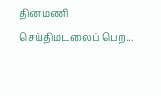தினமணி செய்திமடலைப் பெற...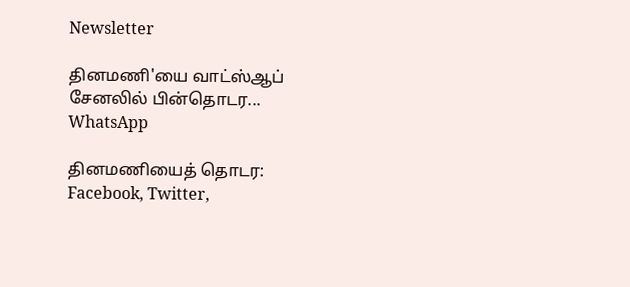Newsletter

தினமணி'யை வாட்ஸ்ஆப் சேனலில் பின்தொடர... WhatsApp

தினமணியைத் தொடர: Facebook, Twitter,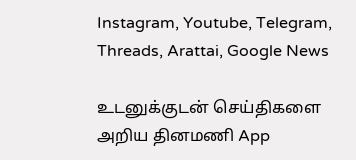Instagram, Youtube, Telegram, Threads, Arattai, Google News

உடனுக்குடன் செய்திகளை அறிய தினமணி App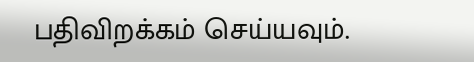பதிவிறக்கம் செய்யவும்.